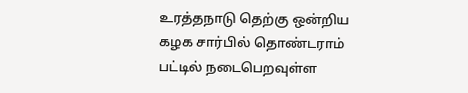உரத்தநாடு தெற்கு ஒன்றிய கழக சார்பில் தொண்டராம் பட்டில் நடைபெறவுள்ள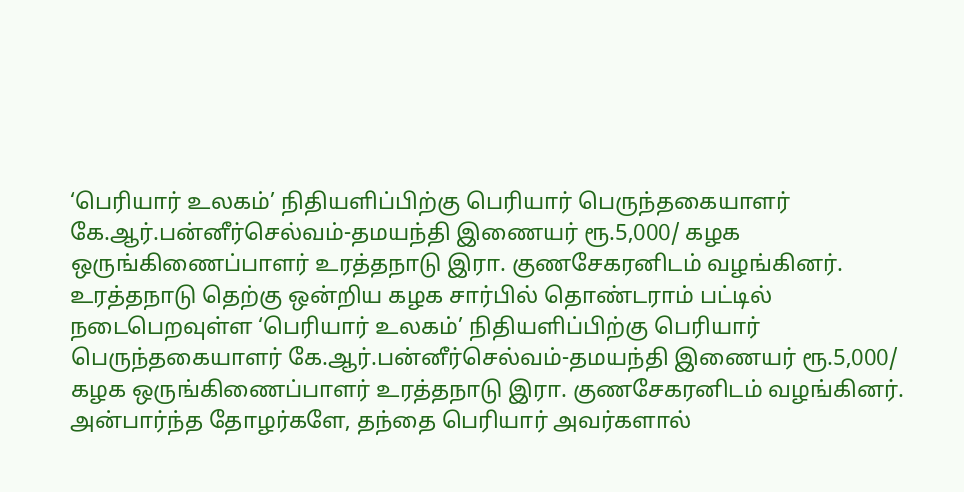‘பெரியார் உலகம்’ நிதியளிப்பிற்கு பெரியார் பெருந்தகையாளர் கே.ஆர்.பன்னீர்செல்வம்-தமயந்தி இணையர் ரூ.5,000/ கழக ஒருங்கிணைப்பாளர் உரத்தநாடு இரா. குணசேகரனிடம் வழங்கினர்.
உரத்தநாடு தெற்கு ஒன்றிய கழக சார்பில் தொண்டராம் பட்டில் நடைபெறவுள்ள ‘பெரியார் உலகம்’ நிதியளிப்பிற்கு பெரியார் பெருந்தகையாளர் கே.ஆர்.பன்னீர்செல்வம்-தமயந்தி இணையர் ரூ.5,000/ கழக ஒருங்கிணைப்பாளர் உரத்தநாடு இரா. குணசேகரனிடம் வழங்கினர்.
அன்பார்ந்த தோழர்களே, தந்தை பெரியார் அவர்களால்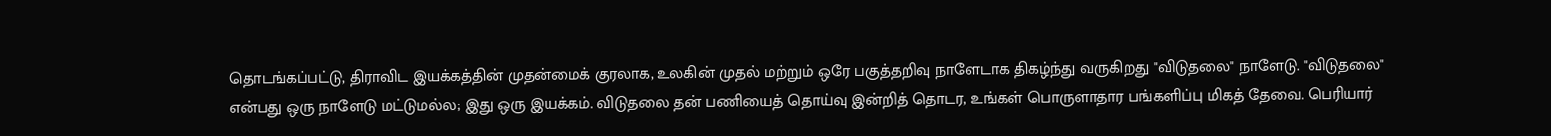தொடங்கப்பட்டு, திராவிட இயக்கத்தின் முதன்மைக் குரலாக, உலகின் முதல் மற்றும் ஒரே பகுத்தறிவு நாளேடாக திகழ்ந்து வருகிறது "விடுதலை" நாளேடு. "விடுதலை" என்பது ஒரு நாளேடு மட்டுமல்ல; இது ஒரு இயக்கம். விடுதலை தன் பணியைத் தொய்வு இன்றித் தொடர, உங்கள் பொருளாதார பங்களிப்பு மிகத் தேவை. பெரியார்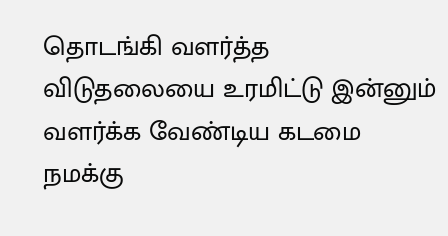தொடங்கி வளர்த்த விடுதலையை உரமிட்டு இன்னும் வளர்க்க வேண்டிய கடமை நமக்கு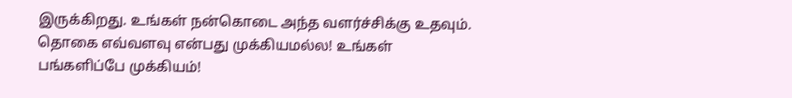இருக்கிறது. உங்கள் நன்கொடை அந்த வளர்ச்சிக்கு உதவும்.
தொகை எவ்வளவு என்பது முக்கியமல்ல! உங்கள் பங்களிப்பே முக்கியம்!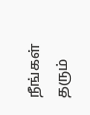நீங்கள் தரும்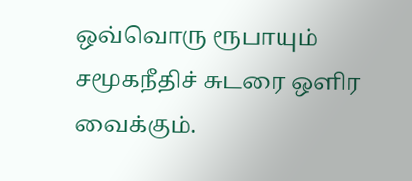ஒவ்வொரு ரூபாயும் சமூகநீதிச் சுடரை ஒளிர வைக்கும்.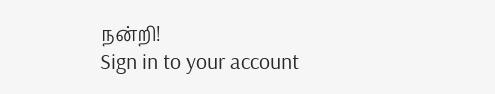நன்றி!
Sign in to your account